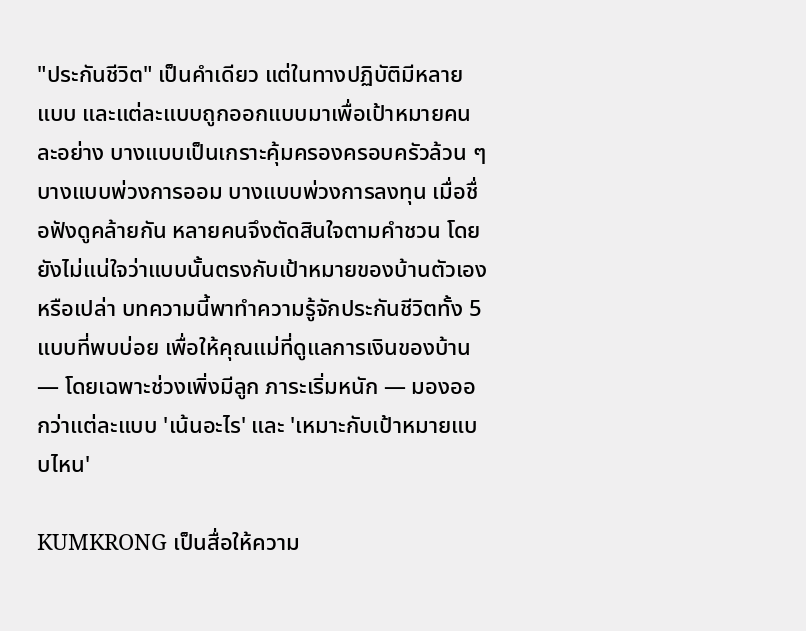"ประกันชีวิต" เป็นคำเดียว แต่ในทางปฏิบัติมีหลายแบบ และแต่ละแบบถูกออกแบบมาเพื่อเป้าหมายคนละอย่าง บางแบบเป็นเกราะคุ้มครองครอบครัวล้วน ๆ บางแบบพ่วงการออม บางแบบพ่วงการลงทุน เมื่อชื่อฟังดูคล้ายกัน หลายคนจึงตัดสินใจตามคำชวน โดยยังไม่แน่ใจว่าแบบนั้นตรงกับเป้าหมายของบ้านตัวเองหรือเปล่า บทความนี้พาทำความรู้จักประกันชีวิตทั้ง 5 แบบที่พบบ่อย เพื่อให้คุณแม่ที่ดูแลการเงินของบ้าน — โดยเฉพาะช่วงเพิ่งมีลูก ภาระเริ่มหนัก — มองออกว่าแต่ละแบบ 'เน้นอะไร' และ 'เหมาะกับเป้าหมายแบบไหน'

KUMKRONG เป็นสื่อให้ความ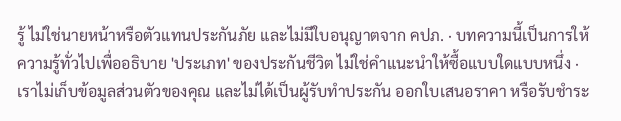รู้ ไม่ใช่นายหน้าหรือตัวแทนประกันภัย และไม่มีใบอนุญาตจาก คปภ. · บทความนี้เป็นการให้ความรู้ทั่วไปเพื่ออธิบาย 'ประเภท' ของประกันชีวิต ไม่ใช่คำแนะนำให้ซื้อแบบใดแบบหนึ่ง · เราไม่เก็บข้อมูลส่วนตัวของคุณ และไม่ได้เป็นผู้รับทำประกัน ออกใบเสนอราคา หรือรับชำระ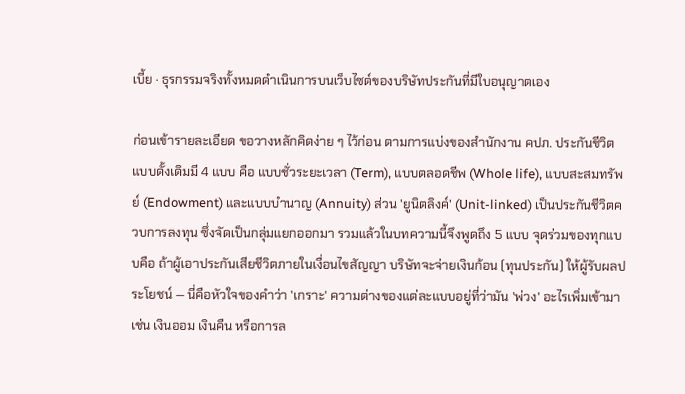เบี้ย · ธุรกรรมจริงทั้งหมดดำเนินการบนเว็บไซต์ของบริษัทประกันที่มีใบอนุญาตเอง

ก่อนเข้ารายละเอียด ขอวางหลักคิดง่าย ๆ ไว้ก่อน ตามการแบ่งของสำนักงาน คปภ. ประกันชีวิตแบบดั้งเดิมมี 4 แบบ คือ แบบชั่วระยะเวลา (Term), แบบตลอดชีพ (Whole life), แบบสะสมทรัพย์ (Endowment) และแบบบำนาญ (Annuity) ส่วน 'ยูนิตลิงค์' (Unit-linked) เป็นประกันชีวิตควบการลงทุน ซึ่งจัดเป็นกลุ่มแยกออกมา รวมแล้วในบทความนี้จึงพูดถึง 5 แบบ จุดร่วมของทุกแบบคือ ถ้าผู้เอาประกันเสียชีวิตภายในเงื่อนไขสัญญา บริษัทจะจ่ายเงินก้อน (ทุนประกัน) ให้ผู้รับผลประโยชน์ — นี่คือหัวใจของคำว่า 'เกราะ' ความต่างของแต่ละแบบอยู่ที่ว่ามัน 'พ่วง' อะไรเพิ่มเข้ามา เช่น เงินออม เงินคืน หรือการล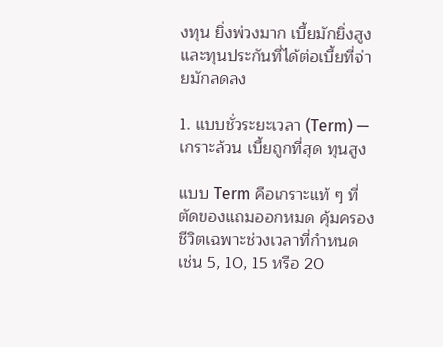งทุน ยิ่งพ่วงมาก เบี้ยมักยิ่งสูง และทุนประกันที่ได้ต่อเบี้ยที่จ่ายมักลดลง

1. แบบชั่วระยะเวลา (Term) — เกราะล้วน เบี้ยถูกที่สุด ทุนสูง

แบบ Term คือเกราะแท้ ๆ ที่ตัดของแถมออกหมด คุ้มครองชีวิตเฉพาะช่วงเวลาที่กำหนด เช่น 5, 10, 15 หรือ 20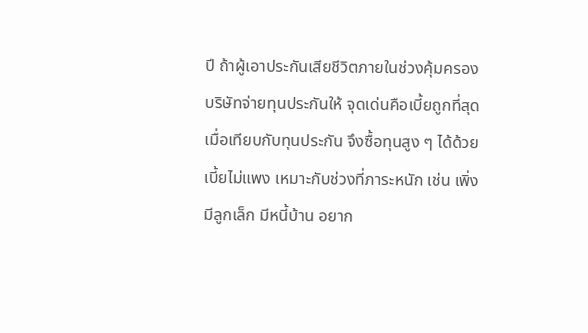ปี ถ้าผู้เอาประกันเสียชีวิตภายในช่วงคุ้มครอง บริษัทจ่ายทุนประกันให้ จุดเด่นคือเบี้ยถูกที่สุดเมื่อเทียบกับทุนประกัน จึงซื้อทุนสูง ๆ ได้ด้วยเบี้ยไม่แพง เหมาะกับช่วงที่ภาระหนัก เช่น เพิ่งมีลูกเล็ก มีหนี้บ้าน อยาก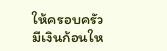ให้ครอบครัวมีเงินก้อนให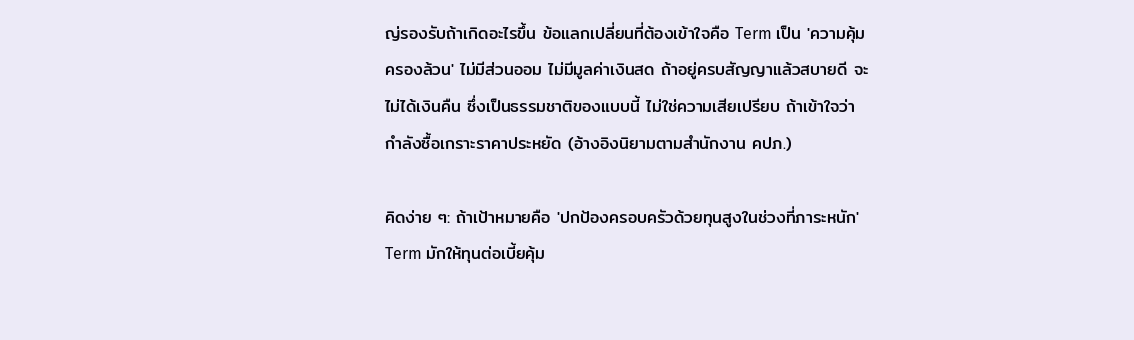ญ่รองรับถ้าเกิดอะไรขึ้น ข้อแลกเปลี่ยนที่ต้องเข้าใจคือ Term เป็น 'ความคุ้มครองล้วน' ไม่มีส่วนออม ไม่มีมูลค่าเงินสด ถ้าอยู่ครบสัญญาแล้วสบายดี จะไม่ได้เงินคืน ซึ่งเป็นธรรมชาติของแบบนี้ ไม่ใช่ความเสียเปรียบ ถ้าเข้าใจว่ากำลังซื้อเกราะราคาประหยัด (อ้างอิงนิยามตามสำนักงาน คปภ.)

คิดง่าย ๆ: ถ้าเป้าหมายคือ 'ปกป้องครอบครัวด้วยทุนสูงในช่วงที่ภาระหนัก' Term มักให้ทุนต่อเบี้ยคุ้ม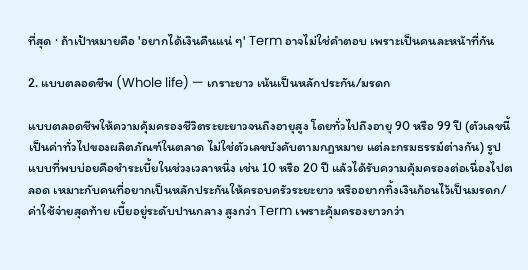ที่สุด · ถ้าเป้าหมายคือ 'อยากได้เงินคืนแน่ ๆ' Term อาจไม่ใช่คำตอบ เพราะเป็นคนละหน้าที่กัน

2. แบบตลอดชีพ (Whole life) — เกราะยาว เน้นเป็นหลักประกัน/มรดก

แบบตลอดชีพให้ความคุ้มครองชีวิตระยะยาวจนถึงอายุสูง โดยทั่วไปถึงอายุ 90 หรือ 99 ปี (ตัวเลขนี้เป็นค่าทั่วไปของผลิตภัณฑ์ในตลาด ไม่ใช่ตัวเลขบังคับตามกฎหมาย แต่ละกรมธรรม์ต่างกัน) รูปแบบที่พบบ่อยคือชำระเบี้ยในช่วงเวลาหนึ่ง เช่น 10 หรือ 20 ปี แล้วได้รับความคุ้มครองต่อเนื่องไปตลอด เหมาะกับคนที่อยากเป็นหลักประกันให้ครอบครัวระยะยาว หรืออยากทิ้งเงินก้อนไว้เป็นมรดก/ค่าใช้จ่ายสุดท้าย เบี้ยอยู่ระดับปานกลาง สูงกว่า Term เพราะคุ้มครองยาวกว่า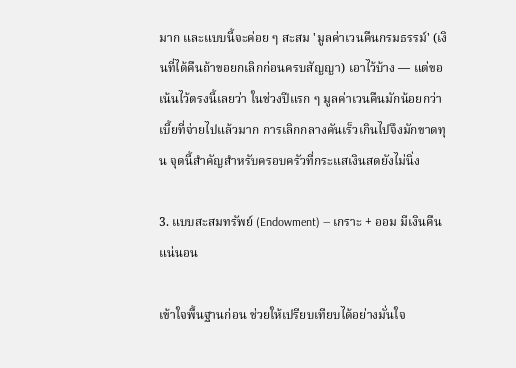มาก และแบบนี้จะค่อย ๆ สะสม 'มูลค่าเวนคืนกรมธรรม์' (เงินที่ได้คืนถ้าขอยกเลิกก่อนครบสัญญา) เอาไว้บ้าง — แต่ขอเน้นไว้ตรงนี้เลยว่า ในช่วงปีแรก ๆ มูลค่าเวนคืนมักน้อยกว่าเบี้ยที่จ่ายไปแล้วมาก การเลิกกลางคันเร็วเกินไปจึงมักขาดทุน จุดนี้สำคัญสำหรับครอบครัวที่กระแสเงินสดยังไม่นิ่ง

3. แบบสะสมทรัพย์ (Endowment) — เกราะ + ออม มีเงินคืนแน่นอน

เข้าใจพื้นฐานก่อน ช่วยให้เปรียบเทียบได้อย่างมั่นใจ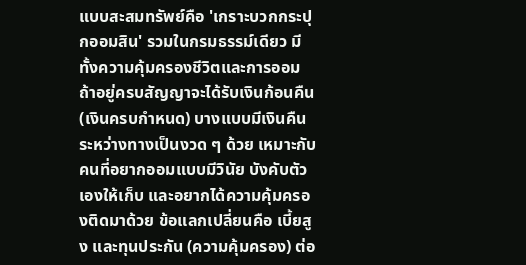แบบสะสมทรัพย์คือ 'เกราะบวกกระปุกออมสิน' รวมในกรมธรรม์เดียว มีทั้งความคุ้มครองชีวิตและการออม ถ้าอยู่ครบสัญญาจะได้รับเงินก้อนคืน (เงินครบกำหนด) บางแบบมีเงินคืนระหว่างทางเป็นงวด ๆ ด้วย เหมาะกับคนที่อยากออมแบบมีวินัย บังคับตัวเองให้เก็บ และอยากได้ความคุ้มครองติดมาด้วย ข้อแลกเปลี่ยนคือ เบี้ยสูง และทุนประกัน (ความคุ้มครอง) ต่อ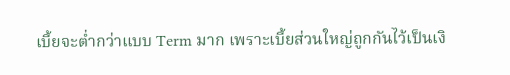เบี้ยจะต่ำกว่าแบบ Term มาก เพราะเบี้ยส่วนใหญ่ถูกกันไว้เป็นเงิ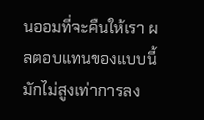นออมที่จะคืนให้เรา ผลตอบแทนของแบบนี้มักไม่สูงเท่าการลง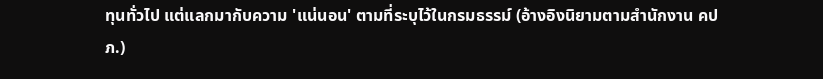ทุนทั่วไป แต่แลกมากับความ 'แน่นอน' ตามที่ระบุไว้ในกรมธรรม์ (อ้างอิงนิยามตามสำนักงาน คปภ.)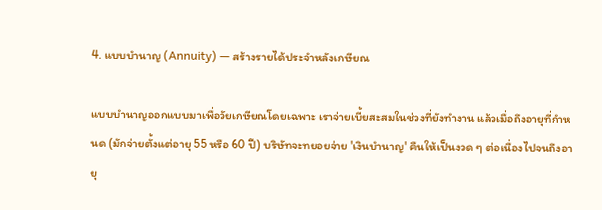4. แบบบำนาญ (Annuity) — สร้างรายได้ประจำหลังเกษียณ

แบบบำนาญออกแบบมาเพื่อวัยเกษียณโดยเฉพาะ เราจ่ายเบี้ยสะสมในช่วงที่ยังทำงาน แล้วเมื่อถึงอายุที่กำหนด (มักจ่ายตั้งแต่อายุ 55 หรือ 60 ปี) บริษัทจะทยอยจ่าย 'เงินบำนาญ' คืนให้เป็นงวด ๆ ต่อเนื่องไปจนถึงอายุ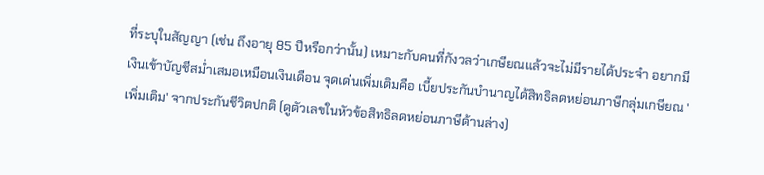ที่ระบุในสัญญา (เช่น ถึงอายุ 85 ปีหรือกว่านั้น) เหมาะกับคนที่กังวลว่าเกษียณแล้วจะไม่มีรายได้ประจำ อยากมีเงินเข้าบัญชีสม่ำเสมอเหมือนเงินเดือน จุดเด่นเพิ่มเติมคือ เบี้ยประกันบำนาญได้สิทธิลดหย่อนภาษีกลุ่มเกษียณ 'เพิ่มเติม' จากประกันชีวิตปกติ (ดูตัวเลขในหัวข้อสิทธิลดหย่อนภาษีด้านล่าง)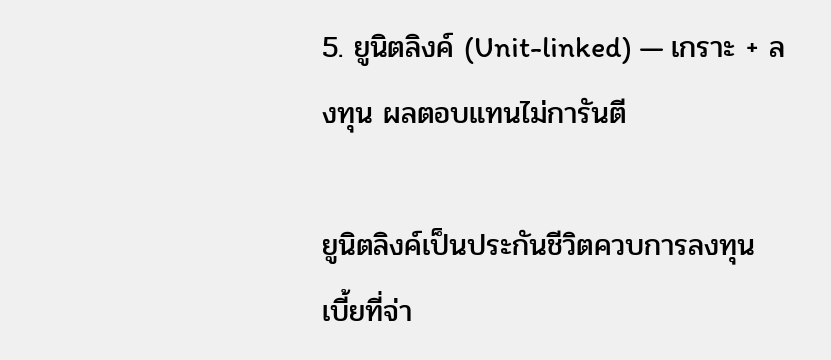5. ยูนิตลิงค์ (Unit-linked) — เกราะ + ลงทุน ผลตอบแทนไม่การันตี

ยูนิตลิงค์เป็นประกันชีวิตควบการลงทุน เบี้ยที่จ่า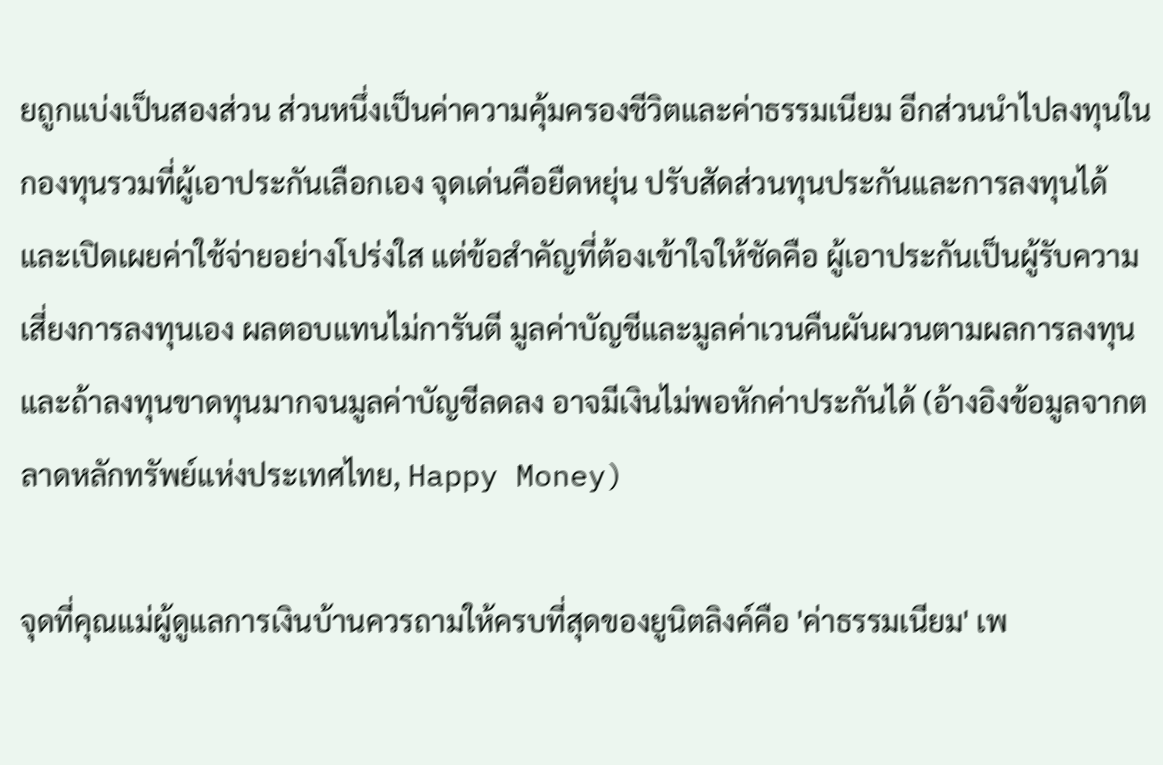ยถูกแบ่งเป็นสองส่วน ส่วนหนึ่งเป็นค่าความคุ้มครองชีวิตและค่าธรรมเนียม อีกส่วนนำไปลงทุนในกองทุนรวมที่ผู้เอาประกันเลือกเอง จุดเด่นคือยืดหยุ่น ปรับสัดส่วนทุนประกันและการลงทุนได้ และเปิดเผยค่าใช้จ่ายอย่างโปร่งใส แต่ข้อสำคัญที่ต้องเข้าใจให้ชัดคือ ผู้เอาประกันเป็นผู้รับความเสี่ยงการลงทุนเอง ผลตอบแทนไม่การันตี มูลค่าบัญชีและมูลค่าเวนคืนผันผวนตามผลการลงทุน และถ้าลงทุนขาดทุนมากจนมูลค่าบัญชีลดลง อาจมีเงินไม่พอหักค่าประกันได้ (อ้างอิงข้อมูลจากตลาดหลักทรัพย์แห่งประเทศไทย, Happy Money)

จุดที่คุณแม่ผู้ดูแลการเงินบ้านควรถามให้ครบที่สุดของยูนิตลิงค์คือ 'ค่าธรรมเนียม' เพ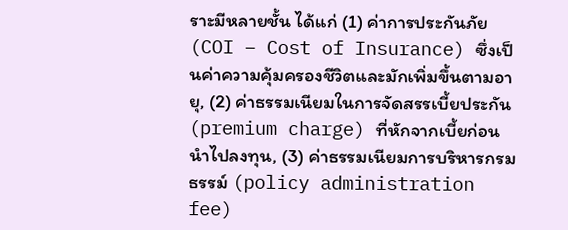ราะมีหลายชั้น ได้แก่ (1) ค่าการประกันภัย (COI – Cost of Insurance) ซึ่งเป็นค่าความคุ้มครองชีวิตและมักเพิ่มขึ้นตามอายุ, (2) ค่าธรรมเนียมในการจัดสรรเบี้ยประกัน (premium charge) ที่หักจากเบี้ยก่อนนำไปลงทุน, (3) ค่าธรรมเนียมการบริหารกรมธรรม์ (policy administration fee)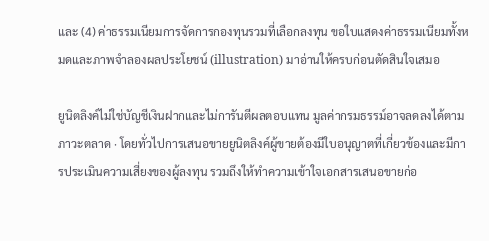และ (4) ค่าธรรมเนียมการจัดการกองทุนรวมที่เลือกลงทุน ขอใบแสดงค่าธรรมเนียมทั้งหมดและภาพจำลองผลประโยชน์ (illustration) มาอ่านให้ครบก่อนตัดสินใจเสมอ

ยูนิตลิงค์ไม่ใช่บัญชีเงินฝากและไม่การันตีผลตอบแทน มูลค่ากรมธรรม์อาจลดลงได้ตามภาวะตลาด · โดยทั่วไปการเสนอขายยูนิตลิงค์ผู้ขายต้องมีใบอนุญาตที่เกี่ยวข้องและมีการประเมินความเสี่ยงของผู้ลงทุน รวมถึงให้ทำความเข้าใจเอกสารเสนอขายก่อ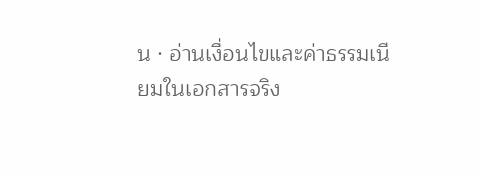น · อ่านเงื่อนไขและค่าธรรมเนียมในเอกสารจริง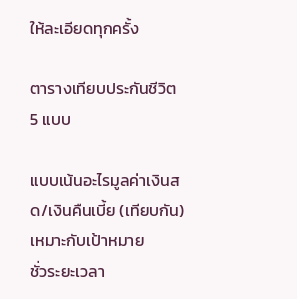ให้ละเอียดทุกครั้ง

ตารางเทียบประกันชีวิต 5 แบบ

แบบเน้นอะไรมูลค่าเงินสด/เงินคืนเบี้ย (เทียบกัน)เหมาะกับเป้าหมาย
ชั่วระยะเวลา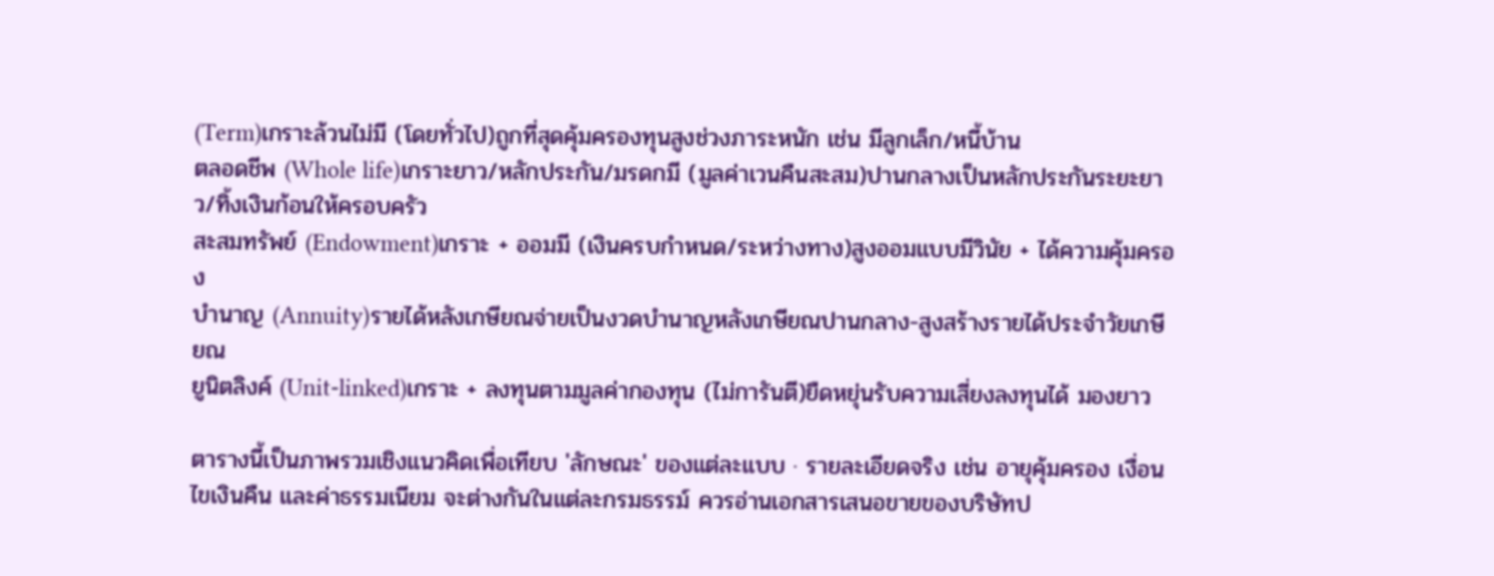(Term)เกราะล้วนไม่มี (โดยทั่วไป)ถูกที่สุดคุ้มครองทุนสูงช่วงภาระหนัก เช่น มีลูกเล็ก/หนี้บ้าน
ตลอดชีพ (Whole life)เกราะยาว/หลักประกัน/มรดกมี (มูลค่าเวนคืนสะสม)ปานกลางเป็นหลักประกันระยะยาว/ทิ้งเงินก้อนให้ครอบครัว
สะสมทรัพย์ (Endowment)เกราะ + ออมมี (เงินครบกำหนด/ระหว่างทาง)สูงออมแบบมีวินัย + ได้ความคุ้มครอง
บำนาญ (Annuity)รายได้หลังเกษียณจ่ายเป็นงวดบำนาญหลังเกษียณปานกลาง-สูงสร้างรายได้ประจำวัยเกษียณ
ยูนิตลิงค์ (Unit-linked)เกราะ + ลงทุนตามมูลค่ากองทุน (ไม่การันตี)ยืดหยุ่นรับความเสี่ยงลงทุนได้ มองยาว

ตารางนี้เป็นภาพรวมเชิงแนวคิดเพื่อเทียบ 'ลักษณะ' ของแต่ละแบบ · รายละเอียดจริง เช่น อายุคุ้มครอง เงื่อนไขเงินคืน และค่าธรรมเนียม จะต่างกันในแต่ละกรมธรรม์ ควรอ่านเอกสารเสนอขายของบริษัทป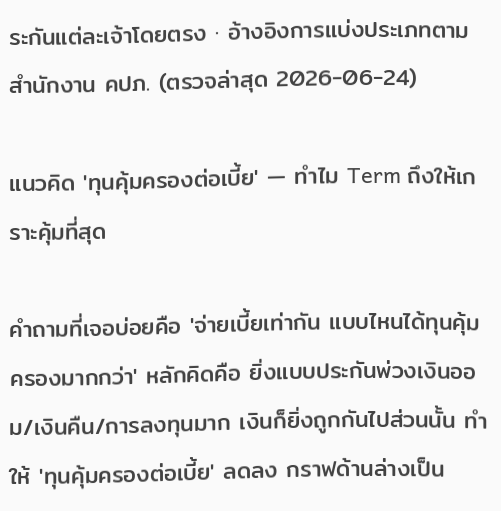ระกันแต่ละเจ้าโดยตรง · อ้างอิงการแบ่งประเภทตามสำนักงาน คปภ. (ตรวจล่าสุด 2026-06-24)

แนวคิด 'ทุนคุ้มครองต่อเบี้ย' — ทำไม Term ถึงให้เกราะคุ้มที่สุด

คำถามที่เจอบ่อยคือ 'จ่ายเบี้ยเท่ากัน แบบไหนได้ทุนคุ้มครองมากกว่า' หลักคิดคือ ยิ่งแบบประกันพ่วงเงินออม/เงินคืน/การลงทุนมาก เงินก็ยิ่งถูกกันไปส่วนนั้น ทำให้ 'ทุนคุ้มครองต่อเบี้ย' ลดลง กราฟด้านล่างเป็น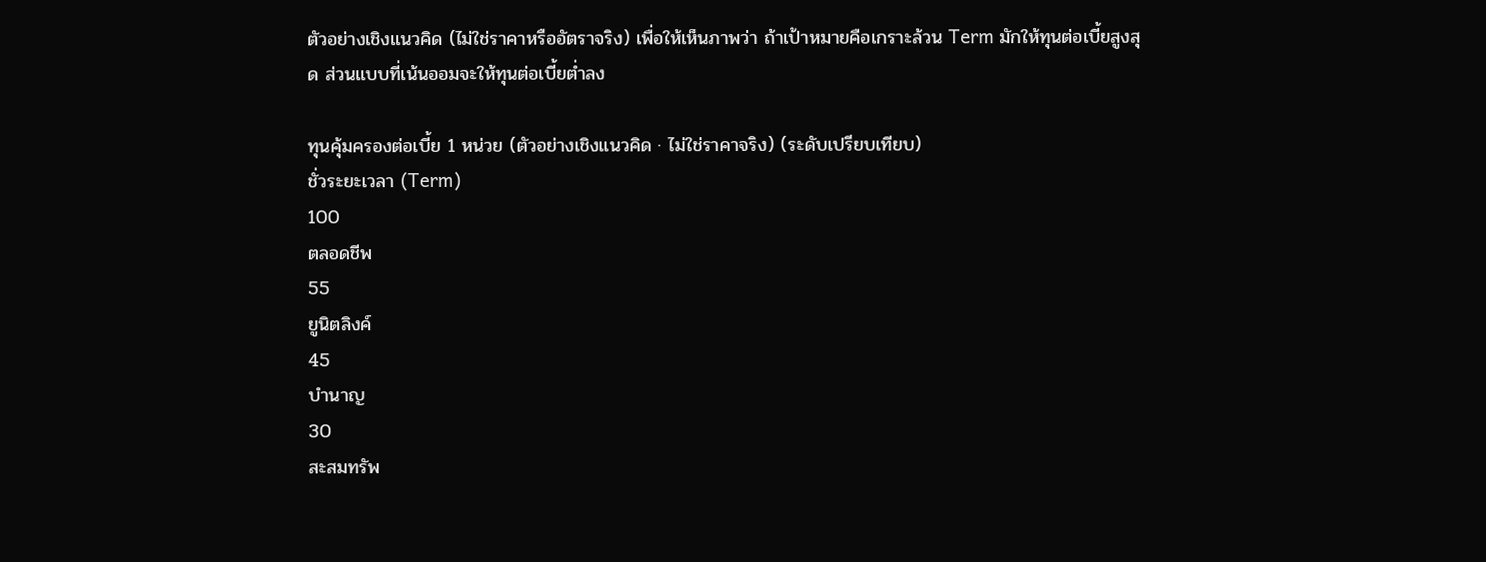ตัวอย่างเชิงแนวคิด (ไม่ใช่ราคาหรืออัตราจริง) เพื่อให้เห็นภาพว่า ถ้าเป้าหมายคือเกราะล้วน Term มักให้ทุนต่อเบี้ยสูงสุด ส่วนแบบที่เน้นออมจะให้ทุนต่อเบี้ยต่ำลง

ทุนคุ้มครองต่อเบี้ย 1 หน่วย (ตัวอย่างเชิงแนวคิด · ไม่ใช่ราคาจริง) (ระดับเปรียบเทียบ)
ชั่วระยะเวลา (Term)
100
ตลอดชีพ
55
ยูนิตลิงค์
45
บำนาญ
30
สะสมทรัพ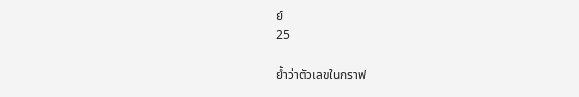ย์
25

ย้ำว่าตัวเลขในกราฟ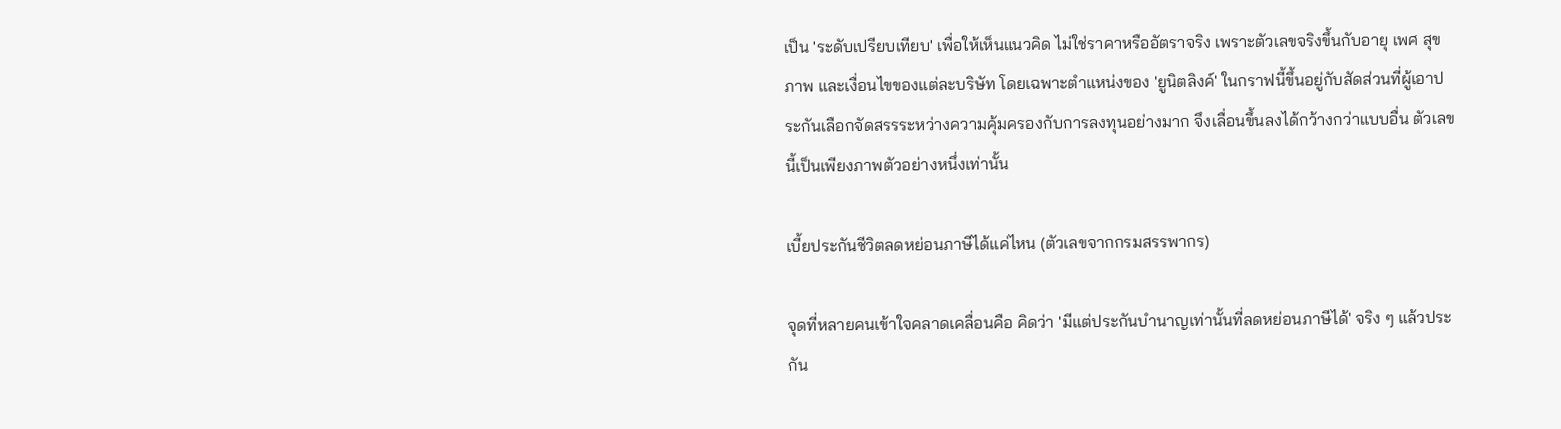เป็น 'ระดับเปรียบเทียบ' เพื่อให้เห็นแนวคิด ไม่ใช่ราคาหรืออัตราจริง เพราะตัวเลขจริงขึ้นกับอายุ เพศ สุขภาพ และเงื่อนไขของแต่ละบริษัท โดยเฉพาะตำแหน่งของ 'ยูนิตลิงค์' ในกราฟนี้ขึ้นอยู่กับสัดส่วนที่ผู้เอาประกันเลือกจัดสรรระหว่างความคุ้มครองกับการลงทุนอย่างมาก จึงเลื่อนขึ้นลงได้กว้างกว่าแบบอื่น ตัวเลขนี้เป็นเพียงภาพตัวอย่างหนึ่งเท่านั้น

เบี้ยประกันชีวิตลดหย่อนภาษีได้แค่ไหน (ตัวเลขจากกรมสรรพากร)

จุดที่หลายคนเข้าใจคลาดเคลื่อนคือ คิดว่า 'มีแต่ประกันบำนาญเท่านั้นที่ลดหย่อนภาษีได้' จริง ๆ แล้วประกัน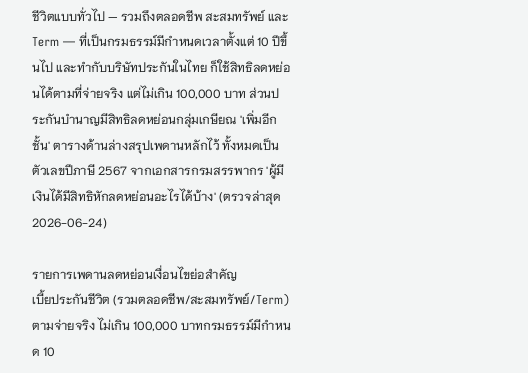ชีวิตแบบทั่วไป — รวมถึงตลอดชีพ สะสมทรัพย์ และ Term — ที่เป็นกรมธรรม์มีกำหนดเวลาตั้งแต่ 10 ปีขึ้นไป และทำกับบริษัทประกันในไทย ก็ใช้สิทธิลดหย่อนได้ตามที่จ่ายจริง แต่ไม่เกิน 100,000 บาท ส่วนประกันบำนาญมีสิทธิลดหย่อนกลุ่มเกษียณ 'เพิ่มอีกชั้น' ตารางด้านล่างสรุปเพดานหลักไว้ ทั้งหมดเป็นตัวเลขปีภาษี 2567 จากเอกสารกรมสรรพากร 'ผู้มีเงินได้มีสิทธิหักลดหย่อนอะไรได้บ้าง' (ตรวจล่าสุด 2026-06-24)

รายการเพดานลดหย่อนเงื่อนไขย่อสำคัญ
เบี้ยประกันชีวิต (รวมตลอดชีพ/สะสมทรัพย์/Term)ตามจ่ายจริง ไม่เกิน 100,000 บาทกรมธรรม์มีกำหนด 10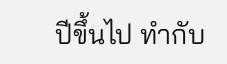ปีขึ้นไป ทำกับ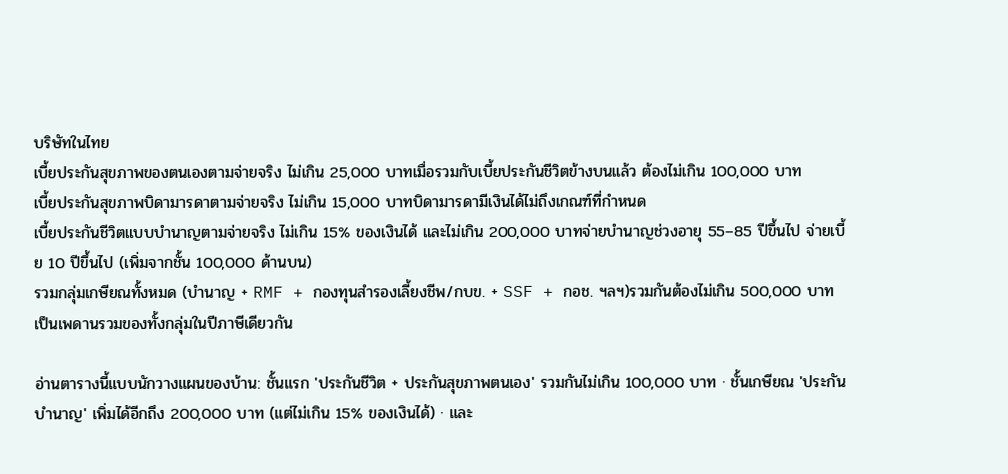บริษัทในไทย
เบี้ยประกันสุขภาพของตนเองตามจ่ายจริง ไม่เกิน 25,000 บาทเมื่อรวมกับเบี้ยประกันชีวิตข้างบนแล้ว ต้องไม่เกิน 100,000 บาท
เบี้ยประกันสุขภาพบิดามารดาตามจ่ายจริง ไม่เกิน 15,000 บาทบิดามารดามีเงินได้ไม่ถึงเกณฑ์ที่กำหนด
เบี้ยประกันชีวิตแบบบำนาญตามจ่ายจริง ไม่เกิน 15% ของเงินได้ และไม่เกิน 200,000 บาทจ่ายบำนาญช่วงอายุ 55–85 ปีขึ้นไป จ่ายเบี้ย 10 ปีขึ้นไป (เพิ่มจากชั้น 100,000 ด้านบน)
รวมกลุ่มเกษียณทั้งหมด (บำนาญ + RMF + กองทุนสำรองเลี้ยงชีพ/กบข. + SSF + กอช. ฯลฯ)รวมกันต้องไม่เกิน 500,000 บาทเป็นเพดานรวมของทั้งกลุ่มในปีภาษีเดียวกัน

อ่านตารางนี้แบบนักวางแผนของบ้าน: ชั้นแรก 'ประกันชีวิต + ประกันสุขภาพตนเอง' รวมกันไม่เกิน 100,000 บาท · ชั้นเกษียณ 'ประกันบำนาญ' เพิ่มได้อีกถึง 200,000 บาท (แต่ไม่เกิน 15% ของเงินได้) · และ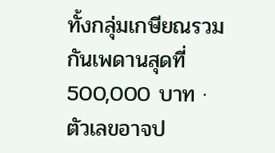ทั้งกลุ่มเกษียณรวมกันเพดานสุดที่ 500,000 บาท · ตัวเลขอาจป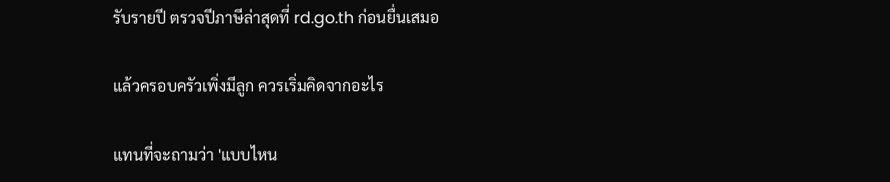รับรายปี ตรวจปีภาษีล่าสุดที่ rd.go.th ก่อนยื่นเสมอ

แล้วครอบครัวเพิ่งมีลูก ควรเริ่มคิดจากอะไร

แทนที่จะถามว่า 'แบบไหน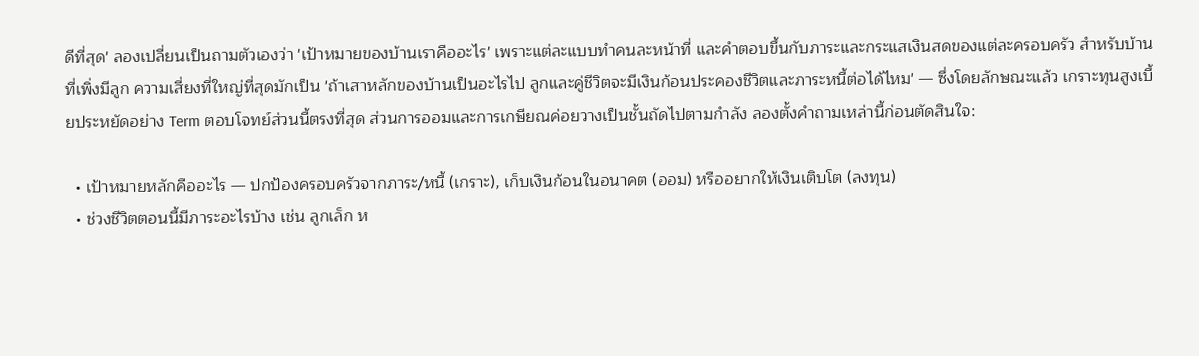ดีที่สุด' ลองเปลี่ยนเป็นถามตัวเองว่า 'เป้าหมายของบ้านเราคืออะไร' เพราะแต่ละแบบทำคนละหน้าที่ และคำตอบขึ้นกับภาระและกระแสเงินสดของแต่ละครอบครัว สำหรับบ้านที่เพิ่งมีลูก ความเสี่ยงที่ใหญ่ที่สุดมักเป็น 'ถ้าเสาหลักของบ้านเป็นอะไรไป ลูกและคู่ชีวิตจะมีเงินก้อนประคองชีวิตและภาระหนี้ต่อได้ไหม' — ซึ่งโดยลักษณะแล้ว เกราะทุนสูงเบี้ยประหยัดอย่าง Term ตอบโจทย์ส่วนนี้ตรงที่สุด ส่วนการออมและการเกษียณค่อยวางเป็นชั้นถัดไปตามกำลัง ลองตั้งคำถามเหล่านี้ก่อนตัดสินใจ:

  • เป้าหมายหลักคืออะไร — ปกป้องครอบครัวจากภาระ/หนี้ (เกราะ), เก็บเงินก้อนในอนาคต (ออม) หรืออยากให้เงินเติบโต (ลงทุน)
  • ช่วงชีวิตตอนนี้มีภาระอะไรบ้าง เช่น ลูกเล็ก ห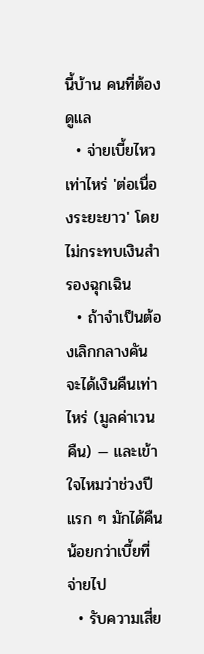นี้บ้าน คนที่ต้องดูแล
  • จ่ายเบี้ยไหวเท่าไหร่ 'ต่อเนื่องระยะยาว' โดยไม่กระทบเงินสำรองฉุกเฉิน
  • ถ้าจำเป็นต้องเลิกกลางคัน จะได้เงินคืนเท่าไหร่ (มูลค่าเวนคืน) — และเข้าใจไหมว่าช่วงปีแรก ๆ มักได้คืนน้อยกว่าเบี้ยที่จ่ายไป
  • รับความเสี่ย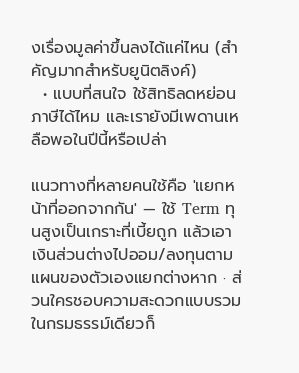งเรื่องมูลค่าขึ้นลงได้แค่ไหน (สำคัญมากสำหรับยูนิตลิงค์)
  • แบบที่สนใจ ใช้สิทธิลดหย่อนภาษีได้ไหม และเรายังมีเพดานเหลือพอในปีนี้หรือเปล่า

แนวทางที่หลายคนใช้คือ 'แยกหน้าที่ออกจากกัน' — ใช้ Term ทุนสูงเป็นเกราะที่เบี้ยถูก แล้วเอาเงินส่วนต่างไปออม/ลงทุนตามแผนของตัวเองแยกต่างหาก · ส่วนใครชอบความสะดวกแบบรวมในกรมธรรม์เดียวก็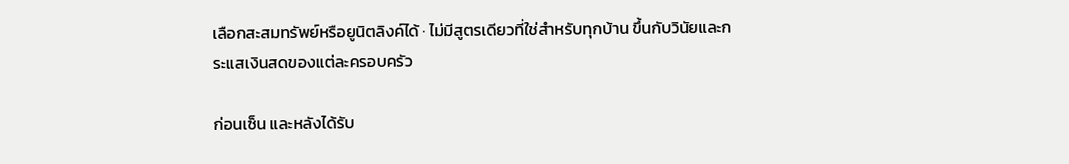เลือกสะสมทรัพย์หรือยูนิตลิงค์ได้ · ไม่มีสูตรเดียวที่ใช่สำหรับทุกบ้าน ขึ้นกับวินัยและกระแสเงินสดของแต่ละครอบครัว

ก่อนเซ็น และหลังได้รับ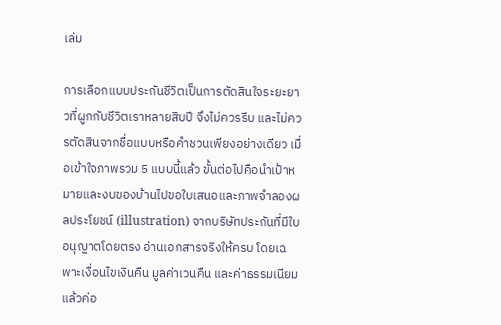เล่ม

การเลือกแบบประกันชีวิตเป็นการตัดสินใจระยะยาวที่ผูกกับชีวิตเราหลายสิบปี จึงไม่ควรรีบ และไม่ควรตัดสินจากชื่อแบบหรือคำชวนเพียงอย่างเดียว เมื่อเข้าใจภาพรวม 5 แบบนี้แล้ว ขั้นต่อไปคือนำเป้าหมายและงบของบ้านไปขอใบเสนอและภาพจำลองผลประโยชน์ (illustration) จากบริษัทประกันที่มีใบอนุญาตโดยตรง อ่านเอกสารจริงให้ครบ โดยเฉพาะเงื่อนไขเงินคืน มูลค่าเวนคืน และค่าธรรมเนียม แล้วค่อ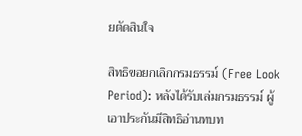ยตัดสินใจ

สิทธิขอยกเลิกกรมธรรม์ (Free Look Period): หลังได้รับเล่มกรมธรรม์ ผู้เอาประกันมีสิทธิอ่านทบท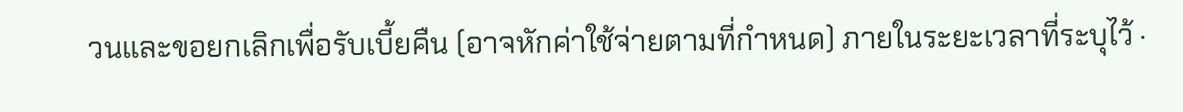วนและขอยกเลิกเพื่อรับเบี้ยคืน (อาจหักค่าใช้จ่ายตามที่กำหนด) ภายในระยะเวลาที่ระบุไว้ ·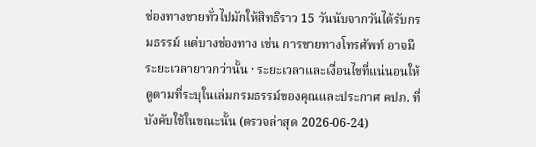ช่องทางขายทั่วไปมักให้สิทธิราว 15 วันนับจากวันได้รับกรมธรรม์ แต่บางช่องทาง เช่น การขายทางโทรศัพท์ อาจมีระยะเวลายาวกว่านั้น · ระยะเวลาและเงื่อนไขที่แน่นอนให้ดูตามที่ระบุในเล่มกรมธรรม์ของคุณและประกาศ คปภ. ที่บังคับใช้ในขณะนั้น (ตรวจล่าสุด 2026-06-24)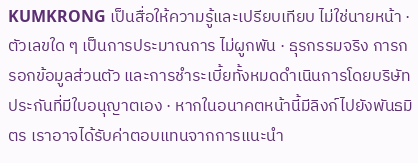KUMKRONG เป็นสื่อให้ความรู้และเปรียบเทียบ ไม่ใช่นายหน้า · ตัวเลขใด ๆ เป็นการประมาณการ ไม่ผูกพัน · ธุรกรรมจริง การกรอกข้อมูลส่วนตัว และการชำระเบี้ยทั้งหมดดำเนินการโดยบริษัทประกันที่มีใบอนุญาตเอง · หากในอนาคตหน้านี้มีลิงก์ไปยังพันธมิตร เราอาจได้รับค่าตอบแทนจากการแนะนำ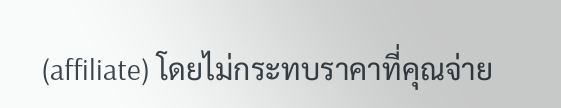(affiliate) โดยไม่กระทบราคาที่คุณจ่าย